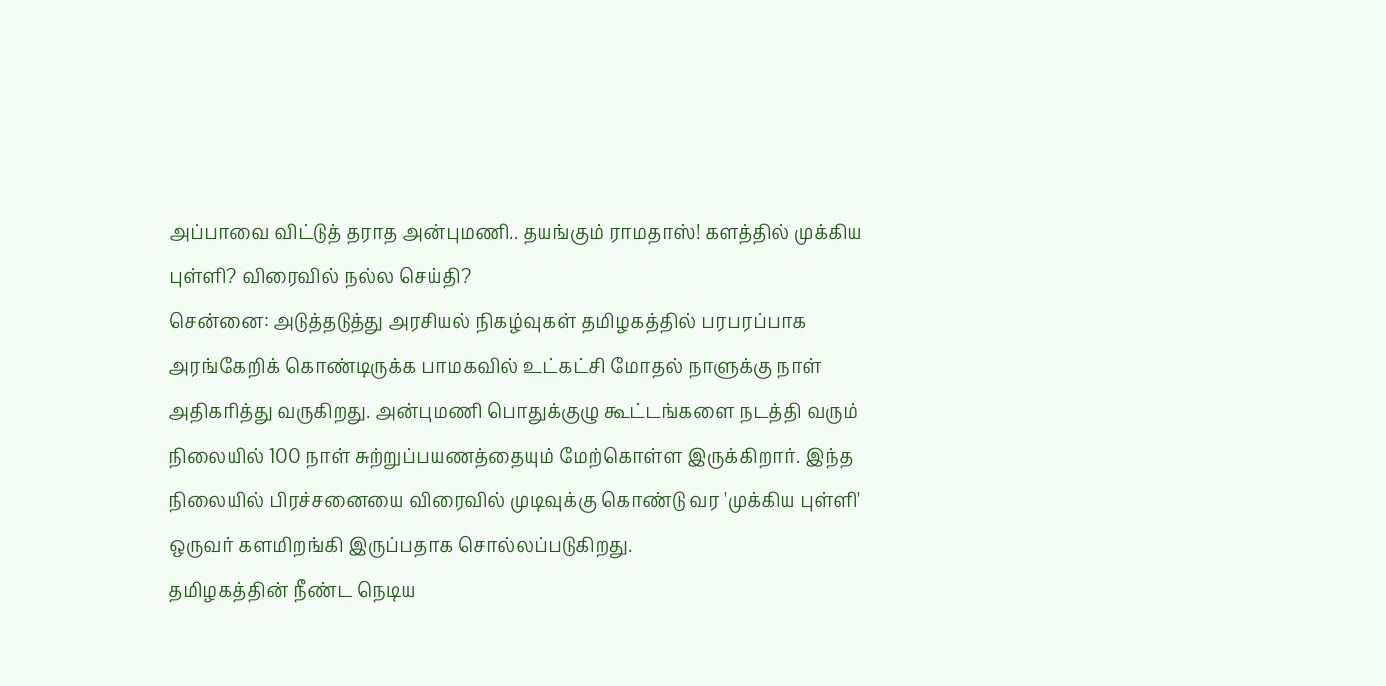அப்பாவை விட்டுத் தராத அன்புமணி.. தயங்கும் ராமதாஸ்! களத்தில் முக்கிய புள்ளி? விரைவில் நல்ல செய்தி?
சென்னை: அடுத்தடுத்து அரசியல் நிகழ்வுகள் தமிழகத்தில் பரபரப்பாக அரங்கேறிக் கொண்டிருக்க பாமகவில் உட்கட்சி மோதல் நாளுக்கு நாள் அதிகரித்து வருகிறது. அன்புமணி பொதுக்குழு கூட்டங்களை நடத்தி வரும் நிலையில் 100 நாள் சுற்றுப்பயணத்தையும் மேற்கொள்ள இருக்கிறார். இந்த நிலையில் பிரச்சனையை விரைவில் முடிவுக்கு கொண்டு வர 'முக்கிய புள்ளி' ஒருவர் களமிறங்கி இருப்பதாக சொல்லப்படுகிறது.
தமிழகத்தின் நீண்ட நெடிய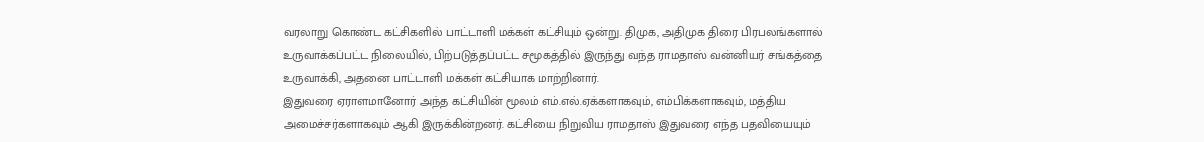வரலாறு கொண்ட கட்சிகளில் பாட்டாளி மக்கள் கட்சியும் ஒன்று. திமுக, அதிமுக திரை பிரபலங்களால் உருவாக்கப்பட்ட நிலையில், பிற்படுத்தப்பட்ட சமூகத்தில் இருந்து வந்த ராமதாஸ் வன்னியர் சங்கத்தை உருவாக்கி, அதனை பாட்டாளி மக்கள் கட்சியாக மாற்றினார்.
இதுவரை ஏராளமானோர் அந்த கட்சியின் மூலம் எம்.எல்.ஏக்களாகவும், எம்பிக்களாகவும், மத்திய அமைச்சர்களாகவும் ஆகி இருக்கின்றனர். கட்சியை நிறுவிய ராமதாஸ் இதுவரை எந்த பதவியையும்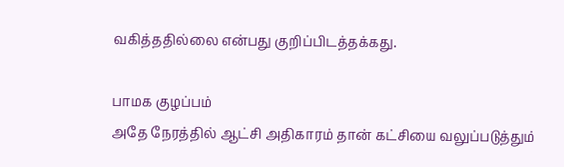வகித்ததில்லை என்பது குறிப்பிடத்தக்கது.

பாமக குழப்பம்
அதே நேரத்தில் ஆட்சி அதிகாரம் தான் கட்சியை வலுப்படுத்தும்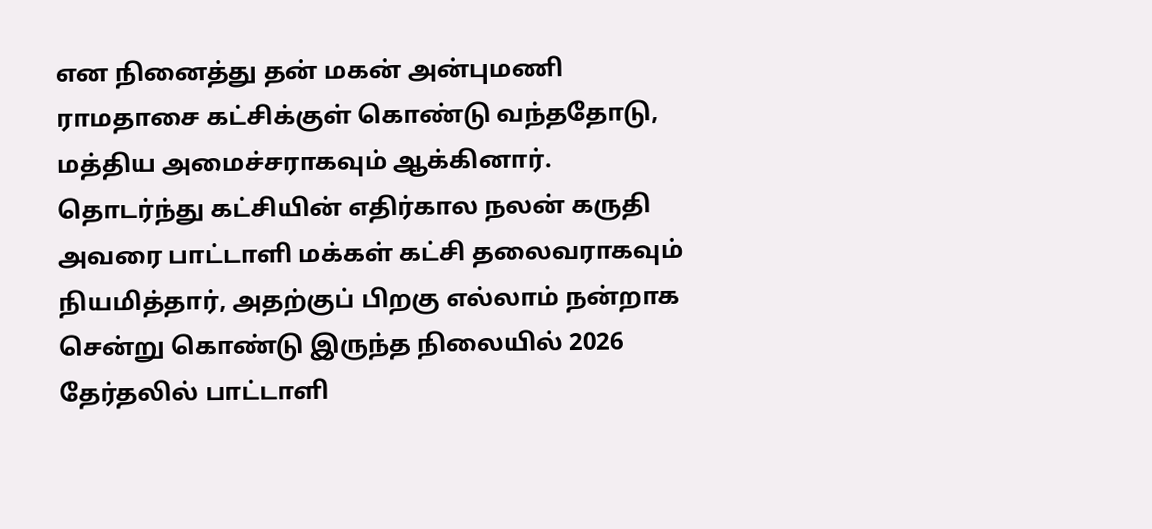என நினைத்து தன் மகன் அன்புமணி ராமதாசை கட்சிக்குள் கொண்டு வந்ததோடு, மத்திய அமைச்சராகவும் ஆக்கினார். தொடர்ந்து கட்சியின் எதிர்கால நலன் கருதி அவரை பாட்டாளி மக்கள் கட்சி தலைவராகவும் நியமித்தார், அதற்குப் பிறகு எல்லாம் நன்றாக சென்று கொண்டு இருந்த நிலையில் 2026 தேர்தலில் பாட்டாளி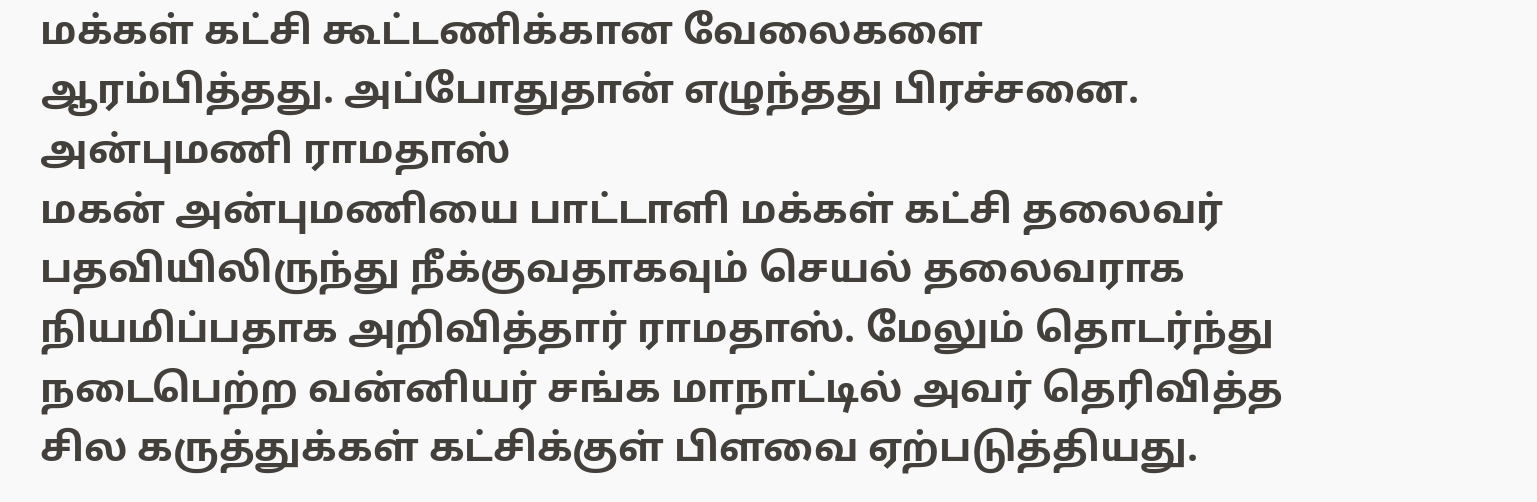மக்கள் கட்சி கூட்டணிக்கான வேலைகளை ஆரம்பித்தது. அப்போதுதான் எழுந்தது பிரச்சனை.
அன்புமணி ராமதாஸ்
மகன் அன்புமணியை பாட்டாளி மக்கள் கட்சி தலைவர் பதவியிலிருந்து நீக்குவதாகவும் செயல் தலைவராக நியமிப்பதாக அறிவித்தார் ராமதாஸ். மேலும் தொடர்ந்து நடைபெற்ற வன்னியர் சங்க மாநாட்டில் அவர் தெரிவித்த சில கருத்துக்கள் கட்சிக்குள் பிளவை ஏற்படுத்தியது.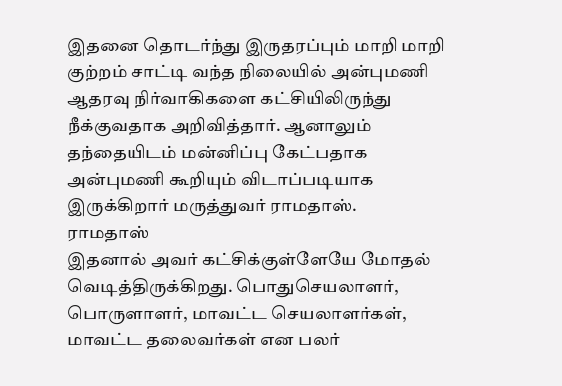இதனை தொடர்ந்து இருதரப்பும் மாறி மாறி குற்றம் சாட்டி வந்த நிலையில் அன்புமணி ஆதரவு நிர்வாகிகளை கட்சியிலிருந்து நீக்குவதாக அறிவித்தார். ஆனாலும் தந்தையிடம் மன்னிப்பு கேட்பதாக அன்புமணி கூறியும் விடாப்படியாக இருக்கிறார் மருத்துவர் ராமதாஸ்.
ராமதாஸ்
இதனால் அவர் கட்சிக்குள்ளேயே மோதல் வெடித்திருக்கிறது. பொதுசெயலாளர், பொருளாளர், மாவட்ட செயலாளர்கள், மாவட்ட தலைவர்கள் என பலர்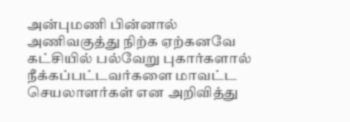அன்புமணி பின்னால் அணிவகுத்து நிற்க ஏற்கனவே கட்சியில் பல்வேறு புகார்களால் நீக்கப்பட்டவர்களை மாவட்ட செயலாளர்கள் என அறிவித்து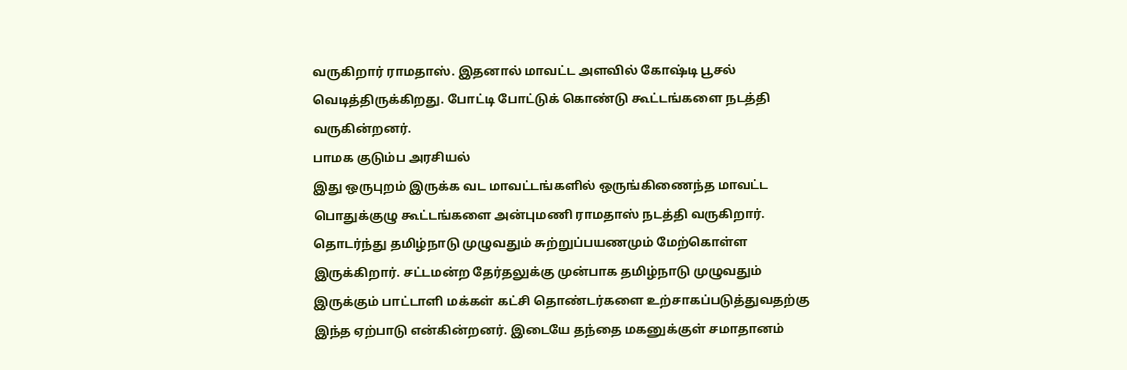வருகிறார் ராமதாஸ். இதனால் மாவட்ட அளவில் கோஷ்டி பூசல் வெடித்திருக்கிறது. போட்டி போட்டுக் கொண்டு கூட்டங்களை நடத்தி வருகின்றனர்.
பாமக குடும்ப அரசியல்
இது ஒருபுறம் இருக்க வட மாவட்டங்களில் ஒருங்கிணைந்த மாவட்ட பொதுக்குழு கூட்டங்களை அன்புமணி ராமதாஸ் நடத்தி வருகிறார். தொடர்ந்து தமிழ்நாடு முழுவதும் சுற்றுப்பயணமும் மேற்கொள்ள இருக்கிறார். சட்டமன்ற தேர்தலுக்கு முன்பாக தமிழ்நாடு முழுவதும் இருக்கும் பாட்டாளி மக்கள் கட்சி தொண்டர்களை உற்சாகப்படுத்துவதற்கு இந்த ஏற்பாடு என்கின்றனர். இடையே தந்தை மகனுக்குள் சமாதானம்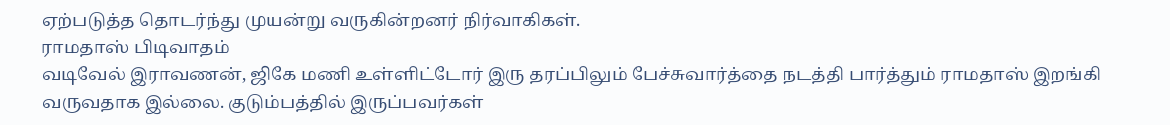ஏற்படுத்த தொடர்ந்து முயன்று வருகின்றனர் நிர்வாகிகள்.
ராமதாஸ் பிடிவாதம்
வடிவேல் இராவணன், ஜிகே மணி உள்ளிட்டோர் இரு தரப்பிலும் பேச்சுவார்த்தை நடத்தி பார்த்தும் ராமதாஸ் இறங்கி வருவதாக இல்லை. குடும்பத்தில் இருப்பவர்கள்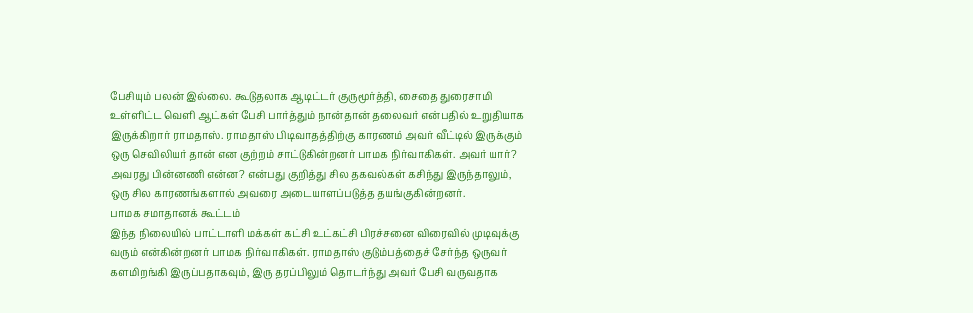பேசியும் பலன் இல்லை. கூடுதலாக ஆடிட்டர் குருமூர்த்தி, சைதை துரைசாமி உள்ளிட்ட வெளி ஆட்கள் பேசி பார்த்தும் நான்தான் தலைவர் என்பதில் உறுதியாக இருக்கிறார் ராமதாஸ். ராமதாஸ் பிடிவாதத்திற்கு காரணம் அவர் வீட்டில் இருக்கும் ஒரு செவிலியர் தான் என குற்றம் சாட்டுகின்றனர் பாமக நிர்வாகிகள். அவர் யார்? அவரது பின்னணி என்ன? என்பது குறித்து சில தகவல்கள் கசிந்து இருந்தாலும், ஒரு சில காரணங்களால் அவரை அடையாளப்படுத்த தயங்குகின்றனர்.
பாமக சமாதானக் கூட்டம்
இந்த நிலையில் பாட்டாளி மக்கள் கட்சி உட்கட்சி பிரச்சனை விரைவில் முடிவுக்கு வரும் என்கின்றனர் பாமக நிர்வாகிகள். ராமதாஸ் குடும்பத்தைச் சேர்ந்த ஒருவர் களமிறங்கி இருப்பதாகவும், இரு தரப்பிலும் தொடர்ந்து அவர் பேசி வருவதாக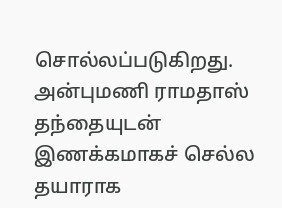சொல்லப்படுகிறது. அன்புமணி ராமதாஸ் தந்தையுடன் இணக்கமாகச் செல்ல தயாராக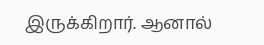இருக்கிறார். ஆனால்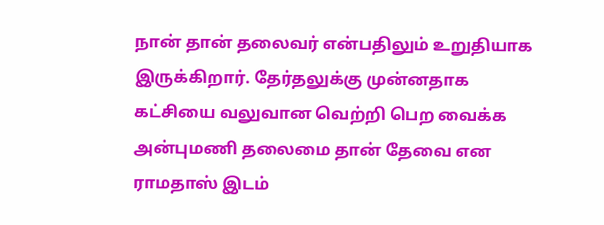நான் தான் தலைவர் என்பதிலும் உறுதியாக இருக்கிறார். தேர்தலுக்கு முன்னதாக கட்சியை வலுவான வெற்றி பெற வைக்க அன்புமணி தலைமை தான் தேவை என ராமதாஸ் இடம்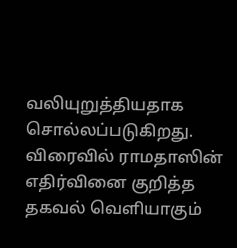வலியுறுத்தியதாக சொல்லப்படுகிறது. விரைவில் ராமதாஸின் எதிர்வினை குறித்த தகவல் வெளியாகும்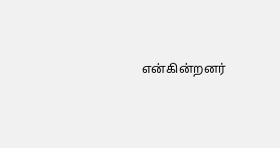என்கின்றனர்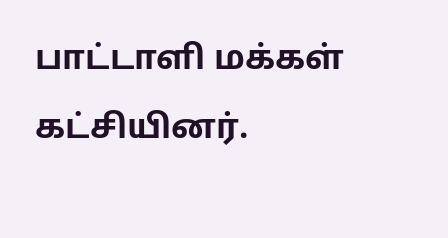பாட்டாளி மக்கள் கட்சியினர்.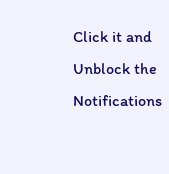Click it and Unblock the Notifications